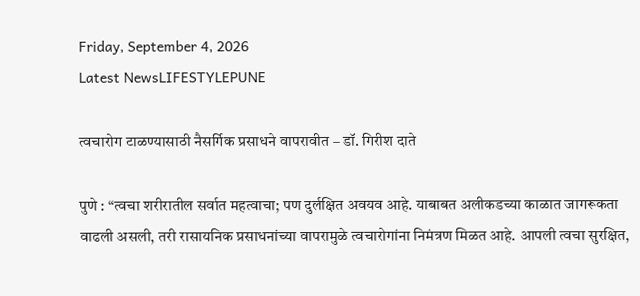Friday, September 4, 2026
Latest NewsLIFESTYLEPUNE

त्वचारोग टाळण्यासाठी नैसर्गिक प्रसाधने वापरावीत – डॉ. गिरीश दाते

पुणे : “त्वचा शरीरातील सर्वात महत्वाचा; पण दुर्लक्षित अवयव आहे. याबाबत अलीकडच्या काळात जागरूकता वाढली असली, तरी रासायनिक प्रसाधनांच्या वापरामुळे त्वचारोगांना निमंत्रण मिळत आहे. आपली त्वचा सुरक्षित,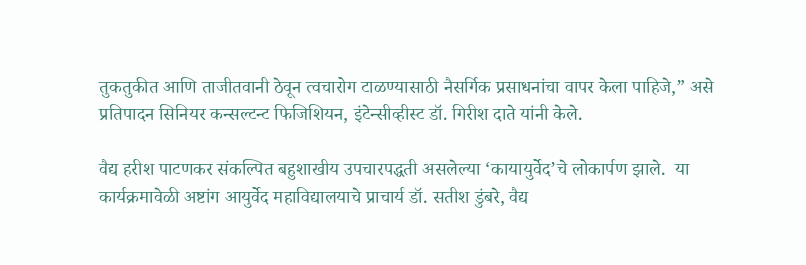तुकतुकीत आणि ताजीतवानी ठेवून त्वचारोग टाळण्यासाठी नैसर्गिक प्रसाधनांचा वापर केला पाहिजे,” असे प्रतिपादन सिनियर कन्सल्टन्ट फिजिशियन, इंटेन्सीव्हीस्ट डॉ. गिरीश दाते यांनी केले.

वैद्य हरीश पाटणकर संकल्पित बहुशाखीय उपचारपद्धती असलेल्या ‘कायायुर्वेद’चे लोकार्पण झाले.  या कार्यक्रमावेळी अष्टांग आयुर्वेद महाविद्यालयाचे प्राचार्य डॉ. सतीश डुंबरे, वैद्य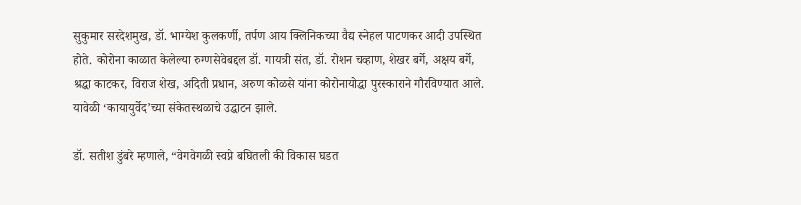सुकुमार सरदेशमुख, डॉ. भाग्येश कुलकर्णी, तर्पण आय क्लिनिकच्या वैद्य स्नेहल पाटणकर आदी उपस्थित होते. कोरोना काळात केलेल्या रुग्णसेवेबद्दल डॉ. गायत्री संत, डॉ. रोशन चव्हाण, शेखर बर्गे, अक्षय बर्गे, श्रद्धा काटकर, विराज शेख, अदिती प्रधान, अरुण कोळसे यांना कोरोनायोद्धा पुरस्काराने गौरविण्यात आले. यावेळी ‘कायायुर्वेद’च्या संकेतस्थळाचे उद्घाटन झाले.

डॉ. सतीश डुंबरे म्हणाले, “वेगवेगळी स्वप्ने बघितली की विकास घडत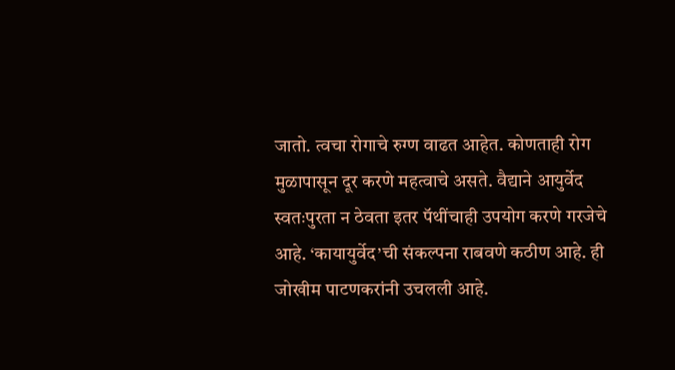जातो. त्वचा रोगाचे रुग्ण वाढत आहेत. कोणताही रोग मुळापासून दूर करणे महत्वाचे असते. वैद्याने आयुर्वेद स्वतःपुरता न ठेवता इतर पॅथींचाही उपयोग करणे गरजेचे आहे. ‘कायायुर्वेद’ची संकल्पना राबवणे कठीण आहे. ही जोखीम पाटणकरांनी उचलली आहे.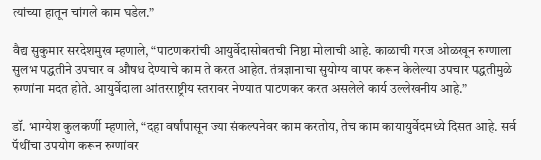त्यांच्या हातून चांगले काम घडेल.”

वैद्य सुकुमार सरदेशमुख म्हणाले, “पाटणकरांची आयुर्वेदासोबतची निष्ठा मोलाची आहे. काळाची गरज ओळखून रुग्णाला सुलभ पद्धतीने उपचार व औषध देण्याचे काम ते करत आहेत. तंत्रज्ञानाचा सुयोग्य वापर करून केलेल्या उपचार पद्धतीमुळे रुग्णांना मदत होते. आयुर्वेदाला आंतरराष्ट्रीय स्तरावर नेण्यात पाटणकर करत असलेले कार्य उल्लेखनीय आहे.”

डॉ. भाग्येश कुलकर्णी म्हणाले, “दहा वर्षांपासून ज्या संकल्पनेवर काम करतोय, तेच काम कायायुर्वेदमध्ये दिसत आहे. सर्व पॅथींचा उपयोग करून रुग्णांवर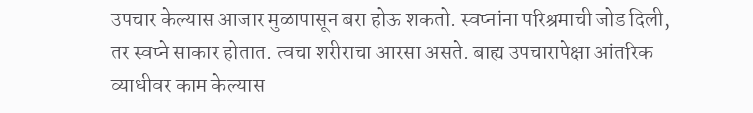उपचार केल्यास आजार मुळापासून बरा होऊ शकतो. स्वप्नांना परिश्रमाची जोड दिली, तर स्वप्ने साकार होतात. त्वचा शरीराचा आरसा असते. बाह्य उपचारापेक्षा आंतरिक व्याधीवर काम केल्यास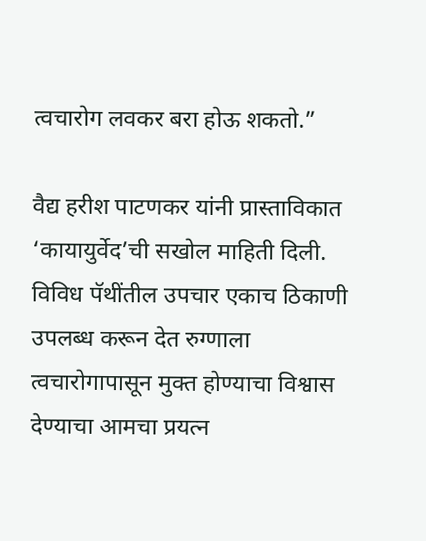त्वचारोग लवकर बरा होऊ शकतो.”

वैद्य हरीश पाटणकर यांनी प्रास्ताविकात ‘कायायुर्वेद’ची सखोल माहिती दिली. विविध पॅथींतील उपचार एकाच ठिकाणी उपलब्ध करून देत रुग्णाला त्वचारोगापासून मुक्त होण्याचा विश्वास देण्याचा आमचा प्रयत्न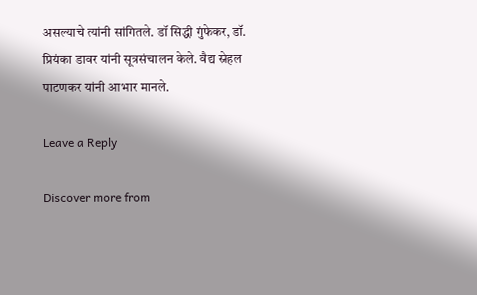असल्याचे त्यांनी सांगितले. डॉ सिद्धी गुंफेकर, डॉ. प्रियंका डावर यांनी सूत्रसंचालन केले. वैद्य स्नेहल पाटणकर यांनी आभार मानले.

Leave a Reply

Discover more from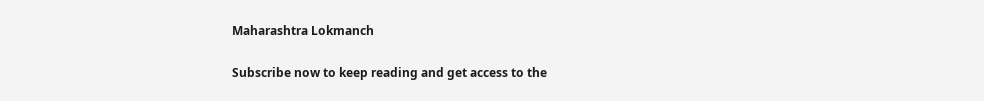Maharashtra Lokmanch

Subscribe now to keep reading and get access to the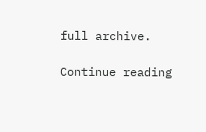full archive.

Continue reading